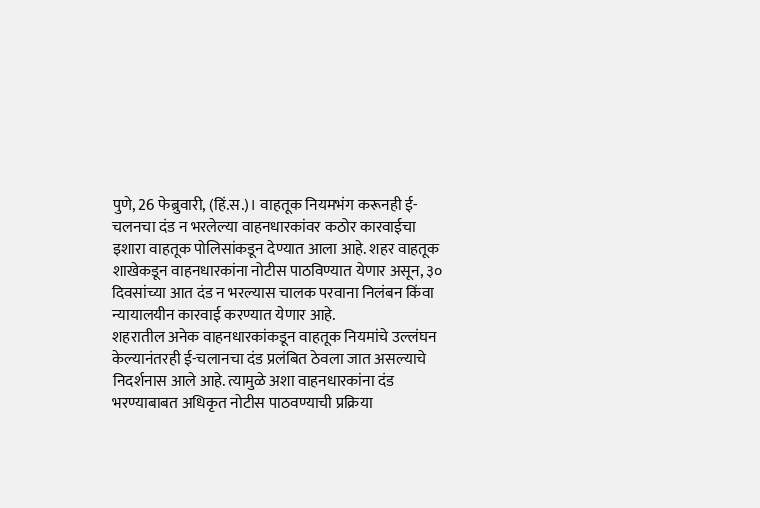पुणे, 26 फेब्रुवारी, (हिं.स.)। वाहतूक नियमभंग करूनही ई-चलनचा दंड न भरलेल्या वाहनधारकांवर कठोर कारवाईचा इशारा वाहतूक पोलिसांकडून देण्यात आला आहे. शहर वाहतूक शाखेकडून वाहनधारकांना नोटीस पाठविण्यात येणार असून, ३० दिवसांच्या आत दंड न भरल्यास चालक परवाना निलंबन किंवा न्यायालयीन कारवाई करण्यात येणार आहे.
शहरातील अनेक वाहनधारकांकडून वाहतूक नियमांचे उल्लंघन केल्यानंतरही ई-चलानचा दंड प्रलंबित ठेवला जात असल्याचे निदर्शनास आले आहे. त्यामुळे अशा वाहनधारकांना दंड भरण्याबाबत अधिकृत नोटीस पाठवण्याची प्रक्रिया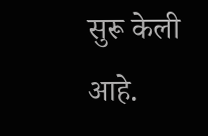सुरू केली आहे.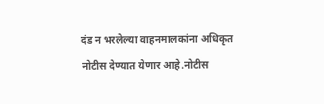दंड न भरलेल्या वाहनमालकांना अधिकृत नोटीस देण्यात येणार आहे.नोटीस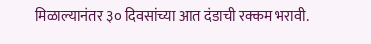मिळाल्यानंतर ३० दिवसांच्या आत दंडाची रक्कम भरावी.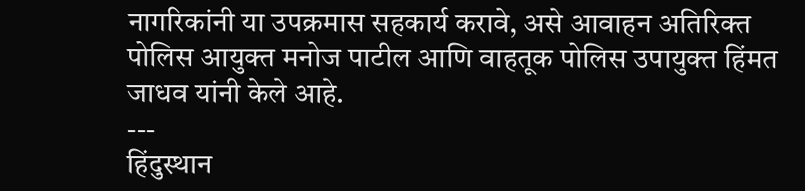नागरिकांनी या उपक्रमास सहकार्य करावे, असे आवाहन अतिरिक्त पोलिस आयुक्त मनोज पाटील आणि वाहतूक पोलिस उपायुक्त हिंमत जाधव यांनी केले आहे.
---
हिंदुस्थान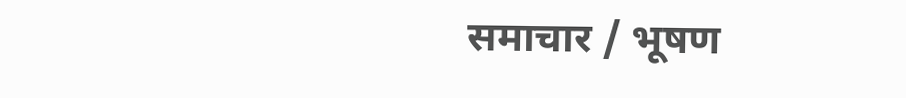समाचार / भूषण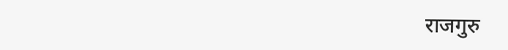राजगुरु